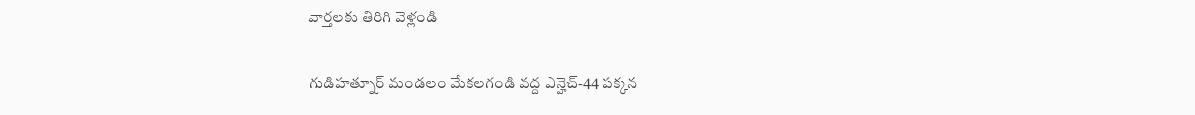వార్తలకు తిరిగి వెళ్లండి

గుడిహత్నూర్ మండలం మేకలగండి వద్ద ఎన్హెచ్-44 పక్కన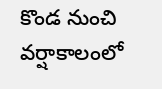కొండ నుంచి వర్షాకాలంలో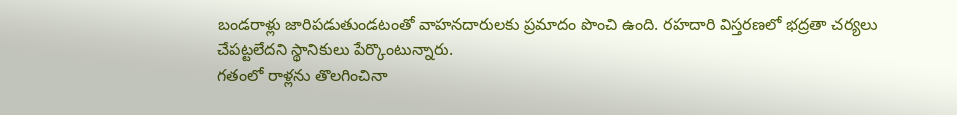బండరాళ్లు జారిపడుతుండటంతో వాహనదారులకు ప్రమాదం పొంచి ఉంది. రహదారి విస్తరణలో భద్రతా చర్యలు చేపట్టలేదని స్థానికులు పేర్కొంటున్నారు.
గతంలో రాళ్లను తొలగించినా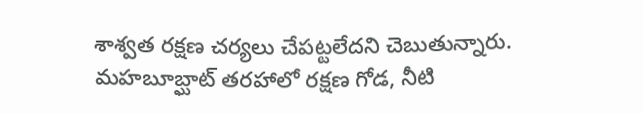శాశ్వత రక్షణ చర్యలు చేపట్టలేదని చెబుతున్నారు. మహబూబ్ఘాట్ తరహాలో రక్షణ గోడ, నీటి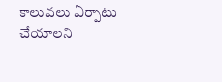కాలువలు ఏర్పాటు చేయాలని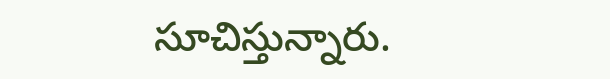సూచిస్తున్నారు.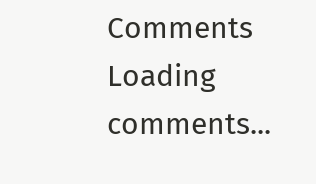Comments
Loading comments...